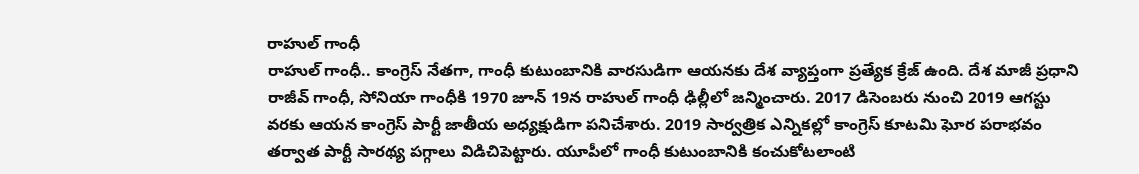రాహుల్ గాంధీ
రాహుల్ గాంధీ.. కాంగ్రెస్ నేతగా, గాంధీ కుటుంబానికి వారసుడిగా ఆయనకు దేశ వ్యాప్తంగా ప్రత్యేక క్రేజ్ ఉంది. దేశ మాజీ ప్రధాని రాజీవ్ గాంధీ, సోనియా గాంధీకి 1970 జూన్ 19న రాహుల్ గాంధీ ఢిల్లీలో జన్మించారు. 2017 డిసెంబరు నుంచి 2019 ఆగస్టు వరకు ఆయన కాంగ్రెస్ పార్టీ జాతీయ అధ్యక్షుడిగా పనిచేశారు. 2019 సార్వత్రిక ఎన్నికల్లో కాంగ్రెస్ కూటమి ఘోర పరాభవం తర్వాత పార్టీ సారథ్య పగ్గాలు విడిచిపెట్టారు. యూపీలో గాంధీ కుటుంబానికి కంచుకోటలాంటి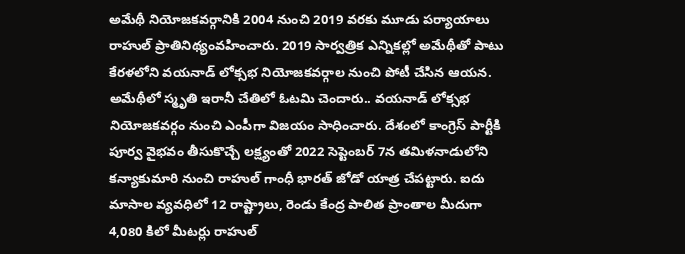అమేథీ నియోజకవర్గానికి 2004 నుంచి 2019 వరకు మూడు పర్యాయాలు రాహుల్ ప్రాతినిథ్యంవహించారు. 2019 సార్వత్రిక ఎన్నికల్లో అమేథీతో పాటు కేరళలోని వయనాడ్ లోక్సభ నియోజకవర్గాల నుంచి పోటీ చేసిన ఆయన. అమేథీలో స్మృతి ఇరానీ చేతిలో ఓటమి చెందారు.. వయనాడ్ లోక్సభ నియోజకవర్గం నుంచి ఎంపీగా విజయం సాధించారు. దేశంలో కాంగ్రెస్ పార్టీకి పూర్వ వైభవం తీసుకొచ్చే లక్ష్యంతో 2022 సెప్టెంబర్ 7న తమిళనాడులోని కన్యాకుమారి నుంచి రాహుల్ గాంధీ భారత్ జోడో యాత్ర చేపట్టారు. ఐదు మాసాల వ్యవధిలో 12 రాష్ట్రాలు, రెండు కేంద్ర పాలిత ప్రాంతాల మీదుగా 4,080 కిలో మీటర్లు రాహుల్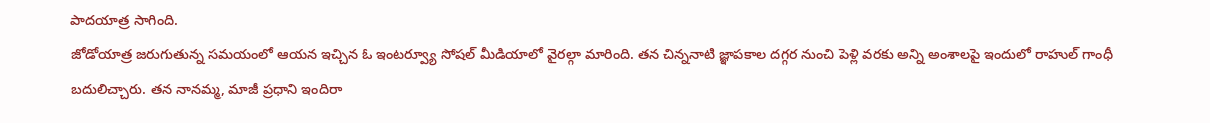పాదయాత్ర సాగింది.
జోడోయాత్ర జరుగుతున్న సమయంలో ఆయన ఇచ్చిన ఓ ఇంటర్వ్యూ సోషల్ మీడియాలో వైరల్గా మారింది. తన చిన్ననాటి జ్ఞాపకాల దగ్గర నుంచి పెళ్లి వరకు అన్ని అంశాలపై ఇందులో రాహుల్ గాంధీ బదులిచ్చారు. తన నానమ్మ, మాజీ ప్రధాని ఇందిరా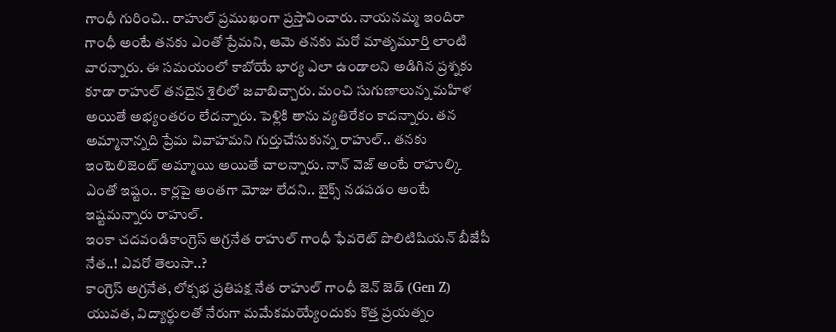గాంధీ గురించి.. రాహుల్ ప్రముఖంగా ప్రస్తావించారు. నాయనమ్మ ఇందిరా గాంధీ అంటే తనకు ఎంతో ప్రేమని, ఆమె తనకు మరో మాతృమూర్తి లాంటి వారన్నారు. ఈ సమయంలో కాబోయే భార్య ఎలా ఉండాలని అడిగిన ప్రశ్నకు కూడా రాహుల్ తనదైన శైలిలో జవాబిచ్చారు. మంచి సుగుణాలున్న మహిళ అయితే అభ్యంతరం లేదన్నారు. పెళ్లికి తాను వ్యతిరేకం కాదన్నారు. తన అమ్మానాన్నది ప్రేమ వివాహమని గుర్తుచేసుకున్న రాహుల్.. తనకు ఇంటెలిజెంట్ అమ్మాయి అయితే చాలన్నారు. నాన్ వెజ్ అంటే రాహుల్కి ఎంతో ఇష్టం.. కార్లపై అంతగా మోజు లేదని.. బైక్స్ నడపడం అంటే ఇష్టమన్నారు రాహుల్.
ఇంకా చదవండికాంగ్రెస్ అగ్రనేత రాహుల్ గాంధీ ఫేవరెట్ పొలిటిషియన్ బీజేపీ నేత..! ఎవరో తెలుసా..?
కాంగ్రెస్ అగ్రనేత, లోక్సభ ప్రతిపక్ష నేత రాహుల్ గాంధీ జెన్ జెడ్ (Gen Z) యువత, విద్యార్థులతో నేరుగా మమేకమయ్యేందుకు కొత్త ప్రయత్నం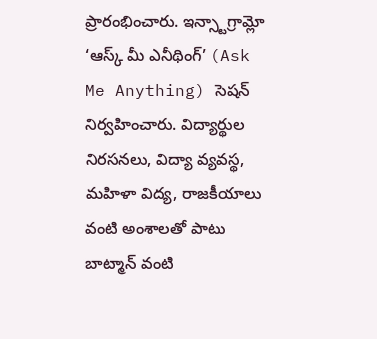ప్రారంభించారు. ఇన్స్టాగ్రామ్లో ‘ఆస్క్ మీ ఎనీథింగ్’ (Ask Me Anything) సెషన్ నిర్వహించారు. విద్యార్థుల నిరసనలు, విద్యా వ్యవస్థ, మహిళా విద్య, రాజకీయాలు వంటి అంశాలతో పాటు బాట్మాన్ వంటి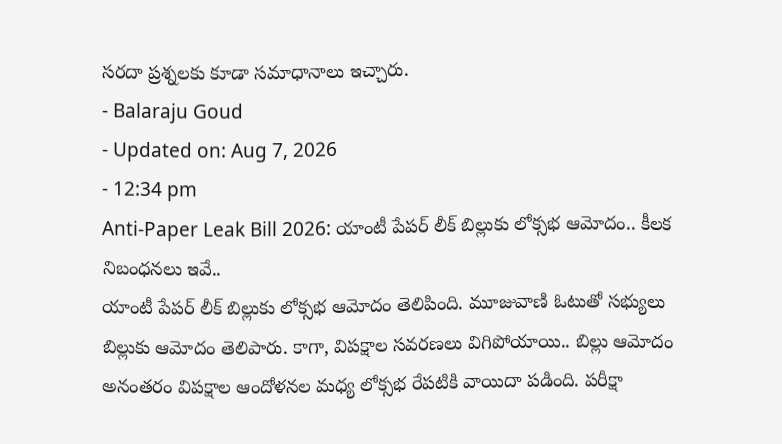సరదా ప్రశ్నలకు కూడా సమాధానాలు ఇచ్చారు.
- Balaraju Goud
- Updated on: Aug 7, 2026
- 12:34 pm
Anti-Paper Leak Bill 2026: యాంటీ పేపర్ లీక్ బిల్లుకు లోక్సభ ఆమోదం.. కీలక నిబంధనలు ఇవే..
యాంటీ పేపర్ లీక్ బిల్లుకు లోక్సభ ఆమోదం తెలిపింది. మూజువాణి ఓటుతో సభ్యులు బిల్లుకు ఆమోదం తెలిపారు. కాగా, విపక్షాల సవరణలు విగిపోయాయి.. బిల్లు ఆమోదం అనంతరం విపక్షాల ఆందోళనల మధ్య లోక్సభ రేపటికి వాయిదా పడింది. పరీక్షా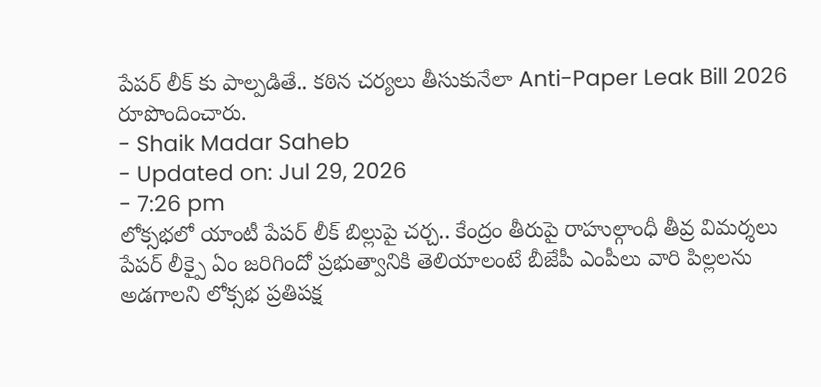పేపర్ లీక్ కు పాల్పడితే.. కఠిన చర్యలు తీసుకునేలా Anti-Paper Leak Bill 2026 రూపొందించారు.
- Shaik Madar Saheb
- Updated on: Jul 29, 2026
- 7:26 pm
లోక్సభలో యాంటీ పేపర్ లీక్ బిల్లుపై చర్చ.. కేంద్రం తీరుపై రాహుల్గాంధీ తీవ్ర విమర్శలు
పేపర్ లీక్పై ఏం జరిగిందో ప్రభుత్వానికి తెలియాలంటే బీజేపీ ఎంపీలు వారి పిల్లలను అడగాలని లోక్సభ ప్రతిపక్ష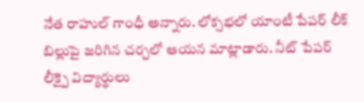నేత రాహుల్ గాంధీ అన్నారు. లోక్సభలో యాంటీ పేపర్ లీక్ బిల్లుపై జరిగిన చర్చలో ఆయన మాట్లాడారు. నీట్ పేపర్ లీక్పై విద్యార్థులు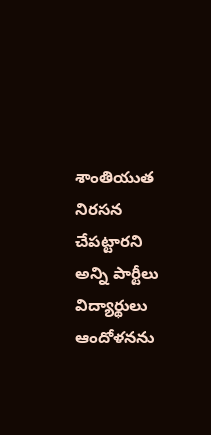శాంతియుత నిరసన చేపట్టారని అన్ని పార్టీలు విద్యార్థులు ఆందోళనను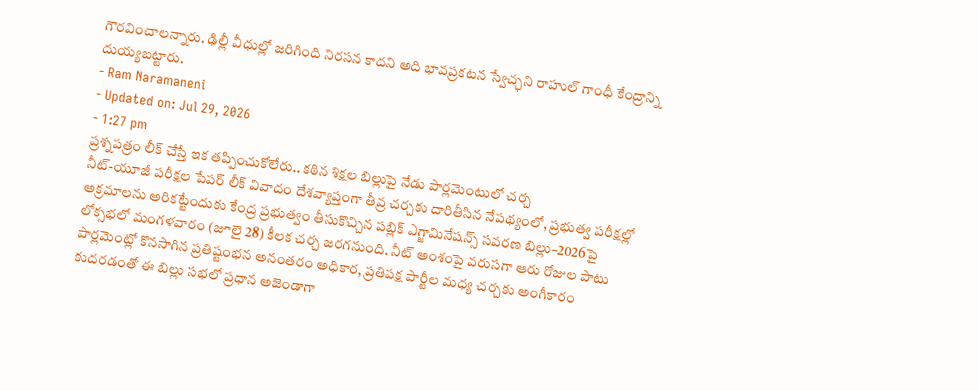గౌరవించాలన్నారు. ఢిల్లీ వీధుల్లో జరిగింది నిరసన కాదని అది భావప్రకటన స్వేచ్ఛని రాహుల్ గాంధీ కేంద్రాన్ని దుయ్యబట్టారు.
- Ram Naramaneni
- Updated on: Jul 29, 2026
- 1:27 pm
ప్రశ్నపత్రం లీక్ చేస్తే ఇక తప్పించుకోలేరు.. కఠిన శిక్షల బిల్లుపై నేడు పార్లమెంటులో చర్చ
నీట్-యూజీ పరీక్షల పేపర్ లీక్ వివాదం దేశవ్యాప్తంగా తీవ్ర చర్చకు దారితీసిన నేపథ్యంలో, ప్రభుత్వ పరీక్షల్లో అక్రమాలను అరికట్టేందుకు కేంద్ర ప్రభుత్వం తీసుకొచ్చిన పబ్లిక్ ఎగ్జామినేషన్స్ సవరణ బిల్లు–2026పై లోక్సభలో మంగళవారం (జూలై 28) కీలక చర్చ జరగనుంది. నీట్ అంశంపై వరుసగా ఆరు రోజుల పాటు పార్లమెంట్లో కొనసాగిన ప్రతిష్టంభన అనంతరం అధికార, ప్రతిపక్ష పార్టీల మధ్య చర్చకు అంగీకారం కుదరడంతో ఈ బిల్లు సభలో ప్రధాన అజెండాగా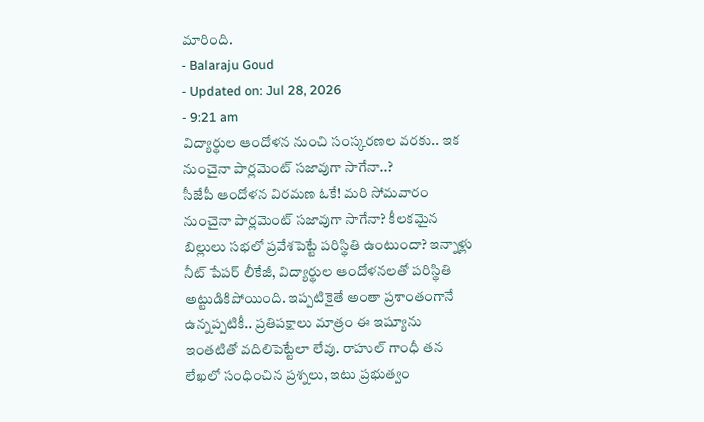మారింది.
- Balaraju Goud
- Updated on: Jul 28, 2026
- 9:21 am
విద్యార్థుల ఆందోళన నుంచి సంస్కరణల వరకు.. ఇక నుంచైనా పార్లమెంట్ సజావుగా సాగేనా..?
సీజేపీ ఆందోళన విరమణ ఓకే! మరి సోమవారం నుంచైనా పార్లమెంట్ సజావుగా సాగేనా? కీలకమైన బిల్లులు సభలో ప్రవేశపెట్టే పరిస్థితి ఉంటుందా? ఇన్నాళ్లు నీట్ పేపర్ లీకేజీ, విద్యార్థుల ఆందోళనలతో పరిస్థితి అట్టుడికిపోయింది. ఇప్పటికైతే అంతా ప్రశాంతంగానే ఉన్నప్పటికీ.. ప్రతిపక్షాలు మాత్రం ఈ ఇష్యూను ఇంతటితో వదిలిపెట్టేలా లేవు. రాహుల్ గాంధీ తన లేఖలో సంధించిన ప్రశ్నలు, ఇటు ప్రభుత్వం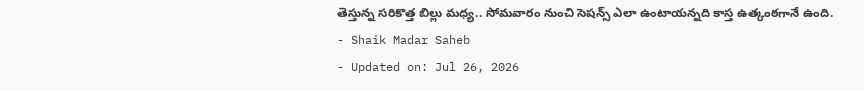తెస్తున్న సరికొత్త బిల్లు మధ్య.. సోమవారం నుంచి సెషన్స్ ఎలా ఉంటాయన్నది కాస్త ఉత్కంఠగానే ఉంది.
- Shaik Madar Saheb
- Updated on: Jul 26, 2026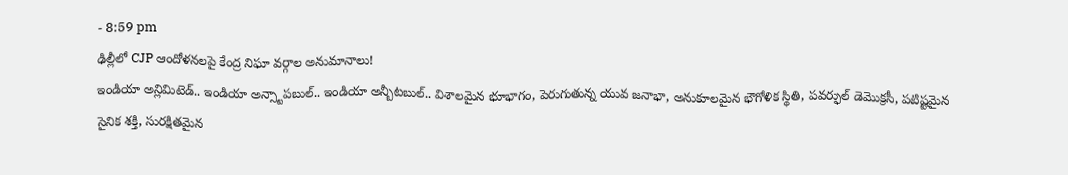- 8:59 pm
ఢిల్లీలో CJP ఆందోళనలపై కేంద్ర నిఘా వర్గాల అనుమానాలు!
ఇండియా అన్లిమిటెడ్.. ఇండియా అన్స్టాపబుల్.. ఇండియా అన్బీటబుల్.. విశాలమైన భూభాగం, పెరుగుతున్న యువ జనాభా, అనుకూలమైన భౌగోళిక స్థితి, పవర్ఫుల్ డెమొక్రసీ, పటిష్టమైన సైనిక శక్తి, సురక్షితమైన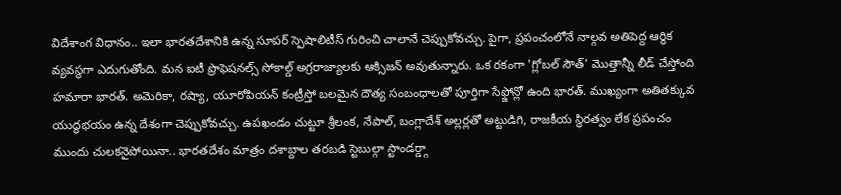విదేశాంగ విధానం.. ఇలా భారతదేశానికి ఉన్న సూపర్ స్పెషాలిటీస్ గురించి చాలానే చెప్పుకోవచ్చు. పైగా, ప్రపంచంలోనే నాల్గవ అతిపెద్ద ఆర్థిక వ్యవస్థగా ఎదుగుతోంది. మన ఐటీ ప్రొఫెషనల్స్ సోకాల్డ్ అగ్రరాజ్యాలకు ఆక్సిజన్ అవుతున్నారు. ఒక రకంగా 'గ్లోబల్ సౌత్' మొత్తాన్నీ లీడ్ చేస్తోంది హమారా భారత్. అమెరికా, రష్యా, యూరోపియన్ కంట్రీస్తో బలమైన దౌత్య సంబంధాలతో పూర్తిగా సేఫ్జోన్లో ఉంది భారత్. ముఖ్యంగా అతితక్కువ యుద్ధభయం ఉన్న దేశంగా చెప్పుకోవచ్చు. ఉపఖండం చుట్టూ శ్రీలంక, నేపాల్, బంగ్లాదేశ్ అల్లర్లతో అట్టుడిగి, రాజకీయ స్థిరత్వం లేక ప్రపంచం ముందు చులకనైపోయినా.. భారతదేశం మాత్రం దశాబ్దాల తరబడి స్టెబుల్గా స్టాండర్డ్గా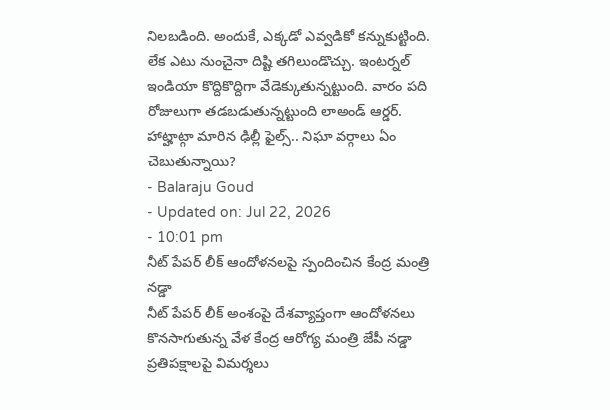నిలబడింది. అందుకే, ఎక్కడో ఎవ్వడికో కన్నుకుట్టింది. లేక ఎటు నుంచైనా దిష్టి తగిలుండొచ్చు. ఇంటర్నల్ ఇండియా కొద్దికొద్దిగా వేడెక్కుతున్నట్టుంది. వారం పది రోజులుగా తడబడుతున్నట్టుంది లాఅండ్ ఆర్డర్. హాట్హాట్గా మారిన ఢిల్లీ ఫైల్స్.. నిఘా వర్గాలు ఏం చెబుతున్నాయి?
- Balaraju Goud
- Updated on: Jul 22, 2026
- 10:01 pm
నీట్ పేపర్ లీక్ ఆందోళనలపై స్పందించిన కేంద్ర మంత్రి నడ్డా
నీట్ పేపర్ లీక్ అంశంపై దేశవ్యాప్తంగా ఆందోళనలు కొనసాగుతున్న వేళ కేంద్ర ఆరోగ్య మంత్రి జేపీ నడ్డా ప్రతిపక్షాలపై విమర్శలు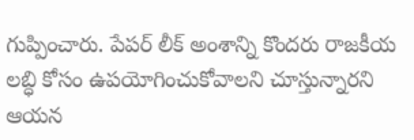గుప్పించారు. పేపర్ లీక్ అంశాన్ని కొందరు రాజకీయ లబ్ధి కోసం ఉపయోగించుకోవాలని చూస్తున్నారని ఆయన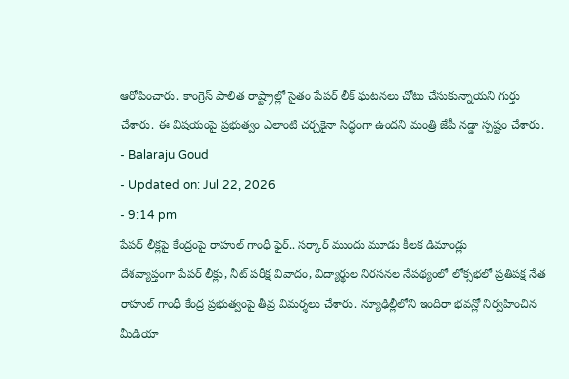ఆరోపించారు. కాంగ్రెస్ పాలిత రాష్ట్రాల్లో సైతం పేపర్ లీక్ ఘటనలు చోటు చేసుకున్నాయని గుర్తు చేశారు. ఈ విషయంపై ప్రభుత్వం ఎలాంటి చర్చకైనా సిద్ధంగా ఉందని మంత్రి జేపీ నడ్డా స్పష్టం చేశారు.
- Balaraju Goud
- Updated on: Jul 22, 2026
- 9:14 pm
పేపర్ లీక్లపై కేంద్రంపై రాహుల్ గాంధీ ఫైర్.. సర్కార్ ముందు మూడు కీలక డిమాండ్లు
దేశవ్యాప్తంగా పేపర్ లీక్లు, నీట్ పరీక్ష వివాదం, విద్యార్థుల నిరసనల నేపథ్యంలో లోక్సభలో ప్రతిపక్ష నేత రాహుల్ గాంధీ కేంద్ర ప్రభుత్వంపై తీవ్ర విమర్శలు చేశారు. న్యూఢిల్లీలోని ఇందిరా భవన్లో నిర్వహించిన మీడియా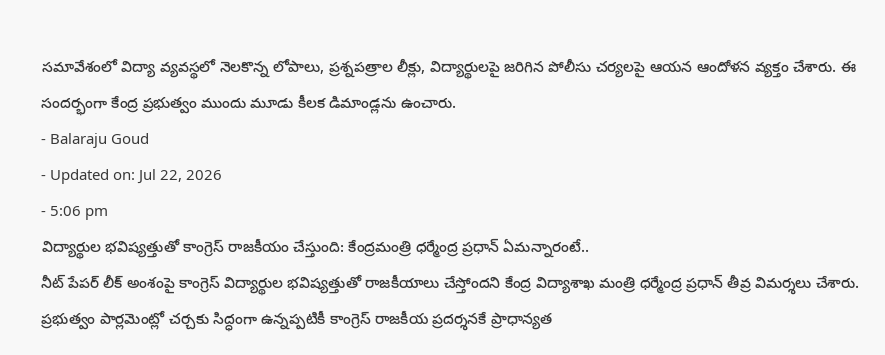సమావేశంలో విద్యా వ్యవస్థలో నెలకొన్న లోపాలు, ప్రశ్నపత్రాల లీక్లు, విద్యార్థులపై జరిగిన పోలీసు చర్యలపై ఆయన ఆందోళన వ్యక్తం చేశారు. ఈ సందర్భంగా కేంద్ర ప్రభుత్వం ముందు మూడు కీలక డిమాండ్లను ఉంచారు.
- Balaraju Goud
- Updated on: Jul 22, 2026
- 5:06 pm
విద్యార్థుల భవిష్యత్తుతో కాంగ్రెస్ రాజకీయం చేస్తుంది: కేంద్రమంత్రి ధర్మేంద్ర ప్రధాన్ ఏమన్నారంటే..
నీట్ పేపర్ లీక్ అంశంపై కాంగ్రెస్ విద్యార్థుల భవిష్యత్తుతో రాజకీయాలు చేస్తోందని కేంద్ర విద్యాశాఖ మంత్రి ధర్మేంద్ర ప్రధాన్ తీవ్ర విమర్శలు చేశారు. ప్రభుత్వం పార్లమెంట్లో చర్చకు సిద్ధంగా ఉన్నప్పటికీ కాంగ్రెస్ రాజకీయ ప్రదర్శనకే ప్రాధాన్యత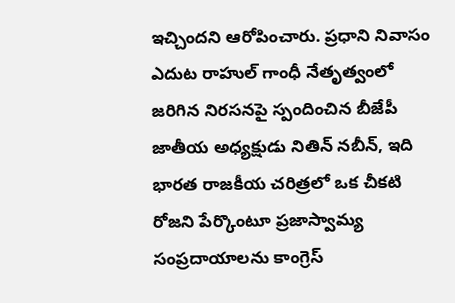ఇచ్చిందని ఆరోపించారు. ప్రధాని నివాసం ఎదుట రాహుల్ గాంధీ నేతృత్వంలో జరిగిన నిరసనపై స్పందించిన బీజేపీ జాతీయ అధ్యక్షుడు నితిన్ నబీన్, ఇది భారత రాజకీయ చరిత్రలో ఒక చీకటి రోజని పేర్కొంటూ ప్రజాస్వామ్య సంప్రదాయాలను కాంగ్రెస్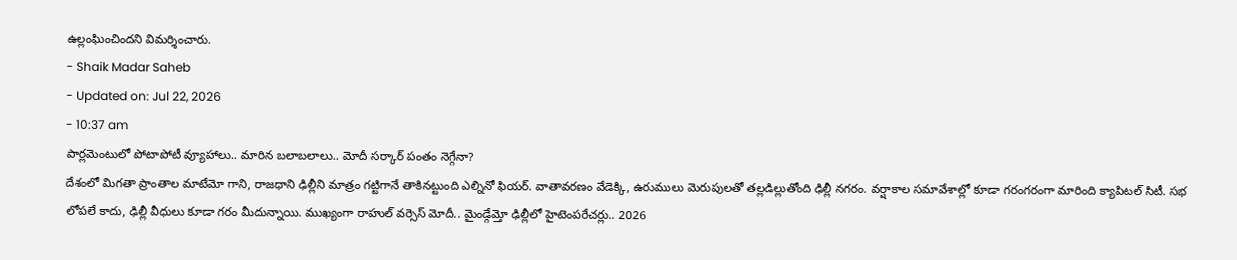ఉల్లంఘించిందని విమర్శించారు.
- Shaik Madar Saheb
- Updated on: Jul 22, 2026
- 10:37 am
పార్లమెంటులో పోటాపోటీ వ్యూహాలు.. మారిన బలాబలాలు.. మోదీ సర్కార్ పంతం నెగ్గేనా?
దేశంలో మిగతా ప్రాంతాల మాటేమో గాని, రాజధాని ఢిల్లీని మాత్రం గట్టిగానే తాకినట్టుంది ఎల్నినో ఫియర్. వాతావరణం వేడెక్కి, ఉరుములు మెరుపులతో తల్లడిల్లుతోంది ఢిల్లీ నగరం. వర్షాకాల సమావేశాల్లో కూడా గరంగరంగా మారింది క్యాపిటల్ సిటీ. సభ లోపలే కాదు, ఢిల్లీ వీధులు కూడా గరం మీదున్నాయి. ముఖ్యంగా రాహుల్ వర్సెస్ మోదీ.. మైండ్గేమ్తో ఢిల్లీలో హైటెంపరేచర్లు.. 2026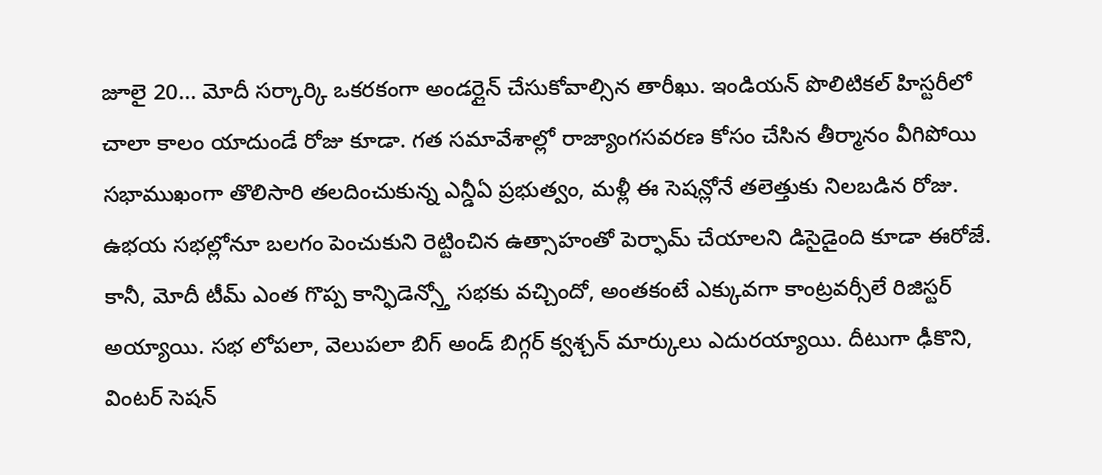జూలై 20... మోదీ సర్కార్కి ఒకరకంగా అండర్లైన్ చేసుకోవాల్సిన తారీఖు. ఇండియన్ పొలిటికల్ హిస్టరీలో చాలా కాలం యాదుండే రోజు కూడా. గత సమావేశాల్లో రాజ్యాంగసవరణ కోసం చేసిన తీర్మానం వీగిపోయి సభాముఖంగా తొలిసారి తలదించుకున్న ఎన్డీఏ ప్రభుత్వం, మళ్లీ ఈ సెషన్లోనే తలెత్తుకు నిలబడిన రోజు. ఉభయ సభల్లోనూ బలగం పెంచుకుని రెట్టించిన ఉత్సాహంతో పెర్ఫామ్ చేయాలని డిసైడైంది కూడా ఈరోజే. కానీ, మోదీ టీమ్ ఎంత గొప్ప కాన్ఫిడెన్స్తో సభకు వచ్చిందో, అంతకంటే ఎక్కువగా కాంట్రవర్సీలే రిజిస్టర్ అయ్యాయి. సభ లోపలా, వెలుపలా బిగ్ అండ్ బిగ్గర్ క్వశ్చన్ మార్కులు ఎదురయ్యాయి. దీటుగా ఢీకొని, వింటర్ సెషన్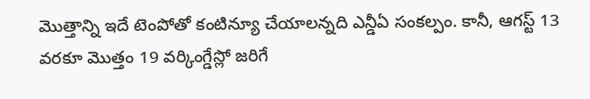మొత్తాన్ని ఇదే టెంపోతో కంటిన్యూ చేయాలన్నది ఎన్డీఏ సంకల్పం. కానీ, ఆగస్ట్ 13 వరకూ మొత్తం 19 వర్కింగ్డేస్లో జరిగే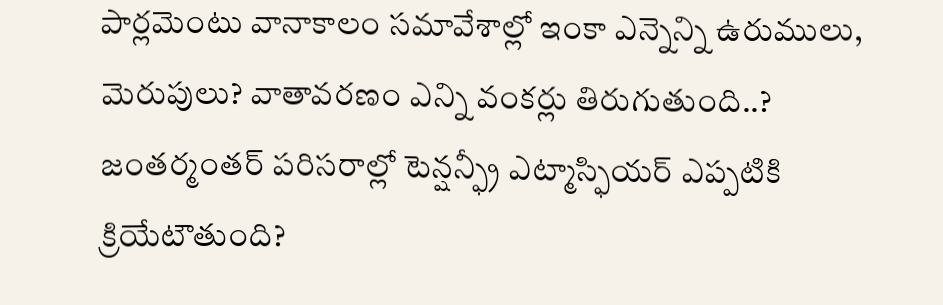పార్లమెంటు వానాకాలం సమావేశాల్లో ఇంకా ఎన్నెన్ని ఉరుములు, మెరుపులు? వాతావరణం ఎన్ని వంకర్లు తిరుగుతుంది..? జంతర్మంతర్ పరిసరాల్లో టెన్షన్ఫ్రీ ఎట్మాస్ఫియర్ ఎప్పటికి క్రియేటౌతుంది?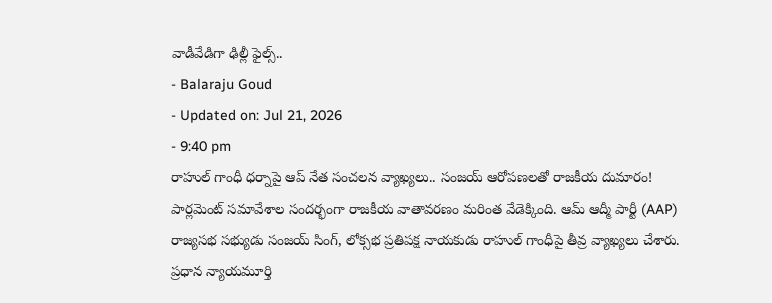వాడీవేడిగా ఢిల్లీ ఫైల్స్..
- Balaraju Goud
- Updated on: Jul 21, 2026
- 9:40 pm
రాహుల్ గాంధీ ధర్నాపై ఆప్ నేత సంచలన వ్యాఖ్యలు.. సంజయ్ ఆరోపణలతో రాజకీయ దుమారం!
పార్లమెంట్ సమావేశాల సందర్భంగా రాజకీయ వాతావరణం మరింత వేడెక్కింది. ఆమ్ ఆద్మీ పార్టీ (AAP) రాజ్యసభ సభ్యుడు సంజయ్ సింగ్, లోక్సభ ప్రతిపక్ష నాయకుడు రాహుల్ గాంధీపై తీవ్ర వ్యాఖ్యలు చేశారు. ప్రధాన న్యాయమూర్తి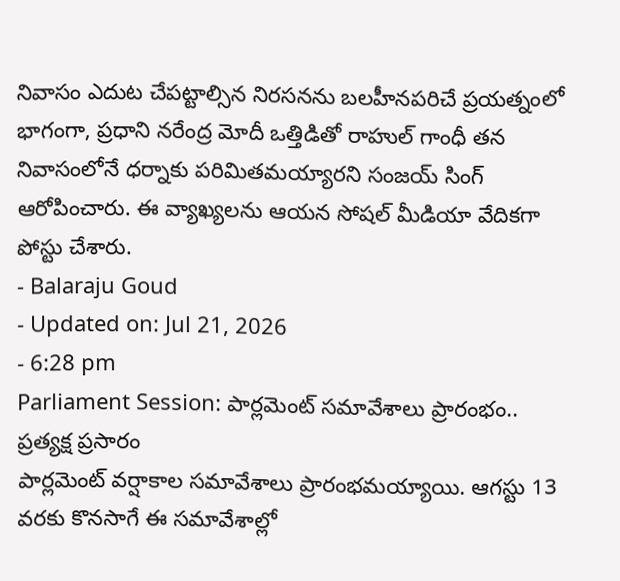నివాసం ఎదుట చేపట్టాల్సిన నిరసనను బలహీనపరిచే ప్రయత్నంలో భాగంగా, ప్రధాని నరేంద్ర మోదీ ఒత్తిడితో రాహుల్ గాంధీ తన నివాసంలోనే ధర్నాకు పరిమితమయ్యారని సంజయ్ సింగ్ ఆరోపించారు. ఈ వ్యాఖ్యలను ఆయన సోషల్ మీడియా వేదికగా పోస్టు చేశారు.
- Balaraju Goud
- Updated on: Jul 21, 2026
- 6:28 pm
Parliament Session: పార్లమెంట్ సమావేశాలు ప్రారంభం.. ప్రత్యక్ష ప్రసారం
పార్లమెంట్ వర్షాకాల సమావేశాలు ప్రారంభమయ్యాయి. ఆగస్టు 13 వరకు కొనసాగే ఈ సమావేశాల్లో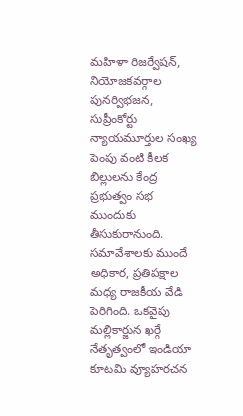మహిళా రిజర్వేషన్, నియోజకవర్గాల పునర్విభజన, సుప్రీంకోర్టు న్యాయమూర్తుల సంఖ్య పెంపు వంటి కీలక బిల్లులను కేంద్ర ప్రభుత్వం సభ ముందుకు తీసుకురానుంది. సమావేశాలకు ముందే అధికార, ప్రతిపక్షాల మధ్య రాజకీయ వేడి పెరిగింది. ఒకవైపు మల్లికార్జున ఖర్గే నేతృత్వంలో ఇండియా కూటమి వ్యూహరచన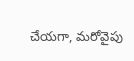చేయగా, మరోవైపు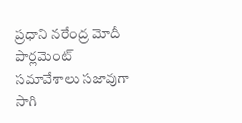ప్రధాని నరేంద్ర మోదీ పార్లమెంట్ సమావేశాలు సజావుగా సాగి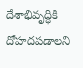దేశాభివృద్ధికి దోహదపడాలని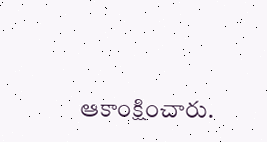ఆకాంక్షించారు.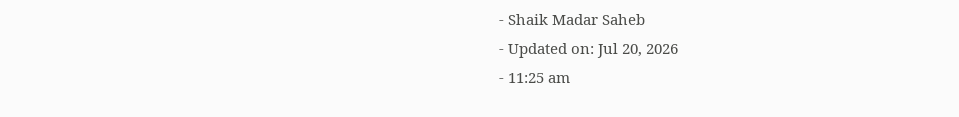- Shaik Madar Saheb
- Updated on: Jul 20, 2026
- 11:25 am